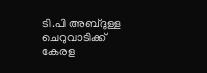ടി.പി അബ്ദുള്ള ചെറുവാടിക്ക് കേരള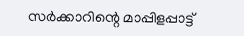സർക്കാറിന്റെ മാപ്പിളപ്പാട്ട്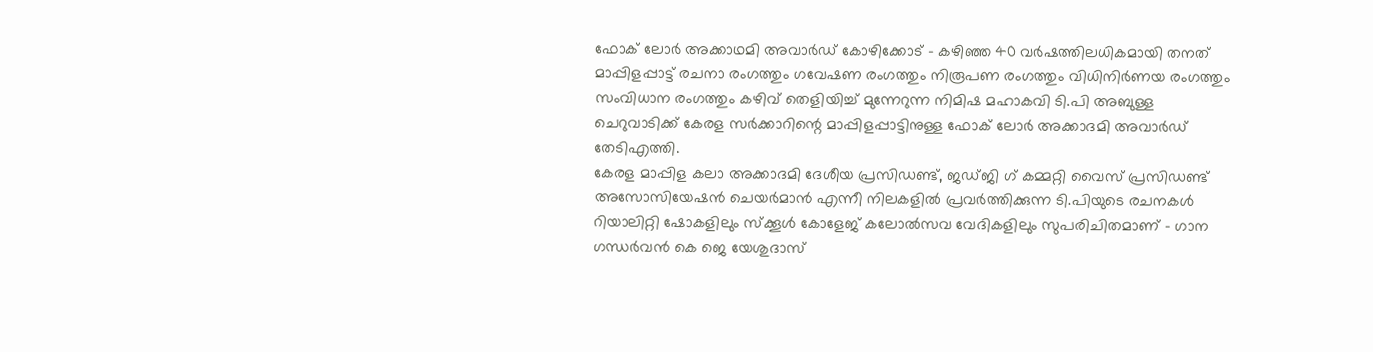ഫോക് ലോർ അക്കാഥമി അവാർഡ് കോഴിക്കോട് - കഴിഞ്ഞ 40 വർഷത്തിലധികമായി തനത് മാപ്പിളപ്പാട്ട് രചനാ രംഗത്തും ഗവേഷണ രംഗത്തും നിരൂപണ രംഗത്തും വിധിനിർണയ രംഗത്തും സംവിധാന രംഗത്തും കഴിവ് തെളിയിച്ച് മുന്നേറുന്ന നിമിഷ മഹാകവി ടി.പി അബുള്ള ചെറുവാടിക്ക് കേരള സർക്കാറിന്റെ മാപ്പിളപ്പാട്ടിനുള്ള ഫോക് ലോർ അക്കാദമി അവാർഡ് തേടിഎത്തി.
കേരള മാപ്പിള കലാ അക്കാദമി ദേശീയ പ്രസിഡണ്ട്, ജഡ്ജി ഗ് കമ്മറ്റി വൈസ് പ്രസിഡണ്ട് അസോസിയേഷൻ ചെയർമാൻ എന്നീ നിലകളിൽ പ്രവർത്തിക്കുന്ന ടി.പിയുടെ രചനകൾ റിയാലിറ്റി ഷോകളിലും സ്ക്കൂൾ കോളേജ് കലോൽസവ വേദികളിലും സുപരിചിതമാണ് - ഗാന ഗന്ധർവൻ കെ ജെ യേശുദാസ്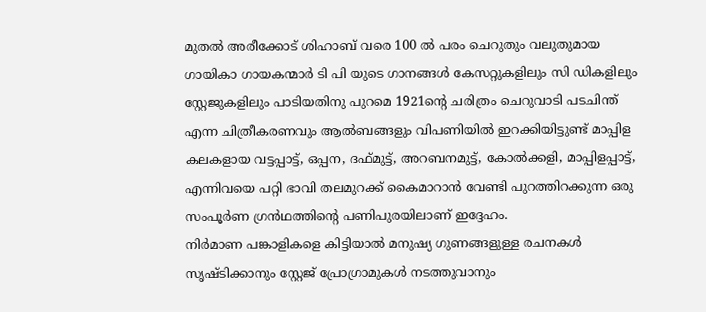മുതൽ അരീക്കോട് ശിഹാബ് വരെ 100 ൽ പരം ചെറുതും വലുതുമായ ഗായികാ ഗായകന്മാർ ടി പി യുടെ ഗാനങ്ങൾ കേസറ്റുകളിലും സി ഡികളിലും സ്റ്റേജുകളിലും പാടിയതിനു പുറമെ 1921ന്റെ ചരിത്രം ചെറുവാടി പടചിന്ത് എന്ന ചിത്രീകരണവും ആൽബങ്ങളും വിപണിയിൽ ഇറക്കിയിട്ടുണ്ട് മാപ്പിള കലകളായ വട്ടപ്പാട്ട്, ഒപ്പന, ദഫ്മുട്ട്, അറബനമുട്ട്, കോൽക്കളി, മാപ്പിളപ്പാട്ട്, എന്നിവയെ പറ്റി ഭാവി തലമുറക്ക് കൈമാറാൻ വേണ്ടി പുറത്തിറക്കുന്ന ഒരു സംപൂർണ ഗ്രൻഥത്തിന്റെ പണിപുരയിലാണ് ഇദ്ദേഹം.
നിർമാണ പങ്കാളികളെ കിട്ടിയാൽ മനുഷ്യ ഗുണങ്ങളുള്ള രചനകൾ സൃഷ്ടിക്കാനും സ്റ്റേജ് പ്രോഗ്രാമുകൾ നടത്തുവാനും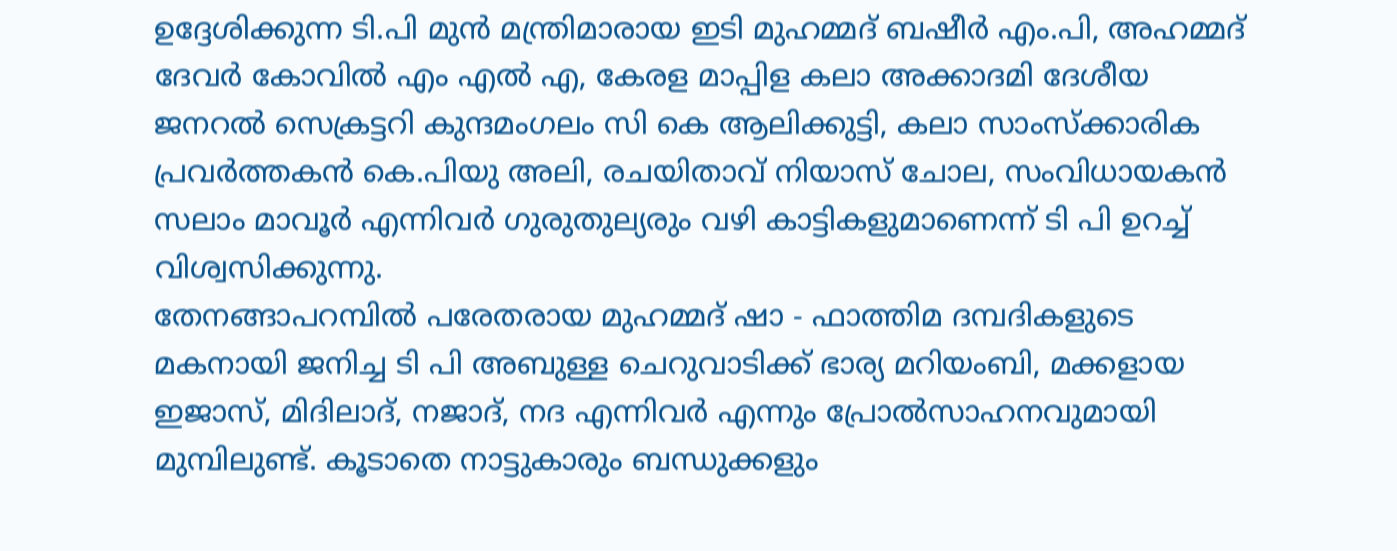ഉദ്ദേശിക്കുന്ന ടി.പി മുൻ മന്ത്രിമാരായ ഇടി മുഹമ്മദ് ബഷീർ എം.പി, അഹമ്മദ് ദേവർ കോവിൽ എം എൽ എ, കേരള മാപ്പിള കലാ അക്കാദമി ദേശീയ ജനറൽ സെക്രട്ടറി കുന്ദമംഗലം സി കെ ആലിക്കുട്ടി, കലാ സാംസ്ക്കാരിക പ്രവർത്തകൻ കെ.പിയു അലി, രചയിതാവ് നിയാസ് ചോല, സംവിധായകൻ സലാം മാവൂർ എന്നിവർ ഗുരുതുല്യരും വഴി കാട്ടികളുമാണെന്ന് ടി പി ഉറച്ച് വിശ്വസിക്കുന്നു.
തേനങ്ങാപറമ്പിൽ പരേതരായ മുഹമ്മദ് ഷാ - ഫാത്തിമ ദമ്പദികളുടെ മകനായി ജനിച്ച ടി പി അബുള്ള ചെറുവാടിക്ക് ഭാര്യ മറിയംബി, മക്കളായ ഇജാസ്, മിദിലാദ്, നജാദ്, നദ എന്നിവർ എന്നും പ്രോൽസാഹനവുമായി മുമ്പിലുണ്ട്. കൂടാതെ നാട്ടുകാരും ബന്ധുക്കളും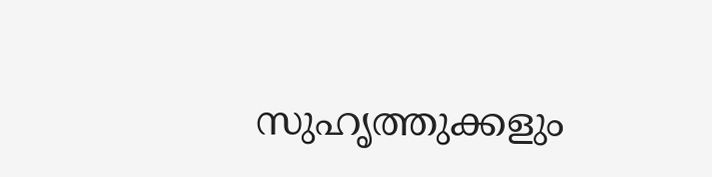സുഹൃത്തുക്കളും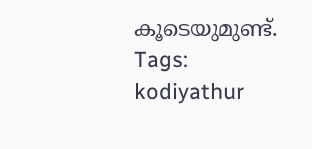കൂടെയുമുണ്ട്.
Tags:
kodiyathur